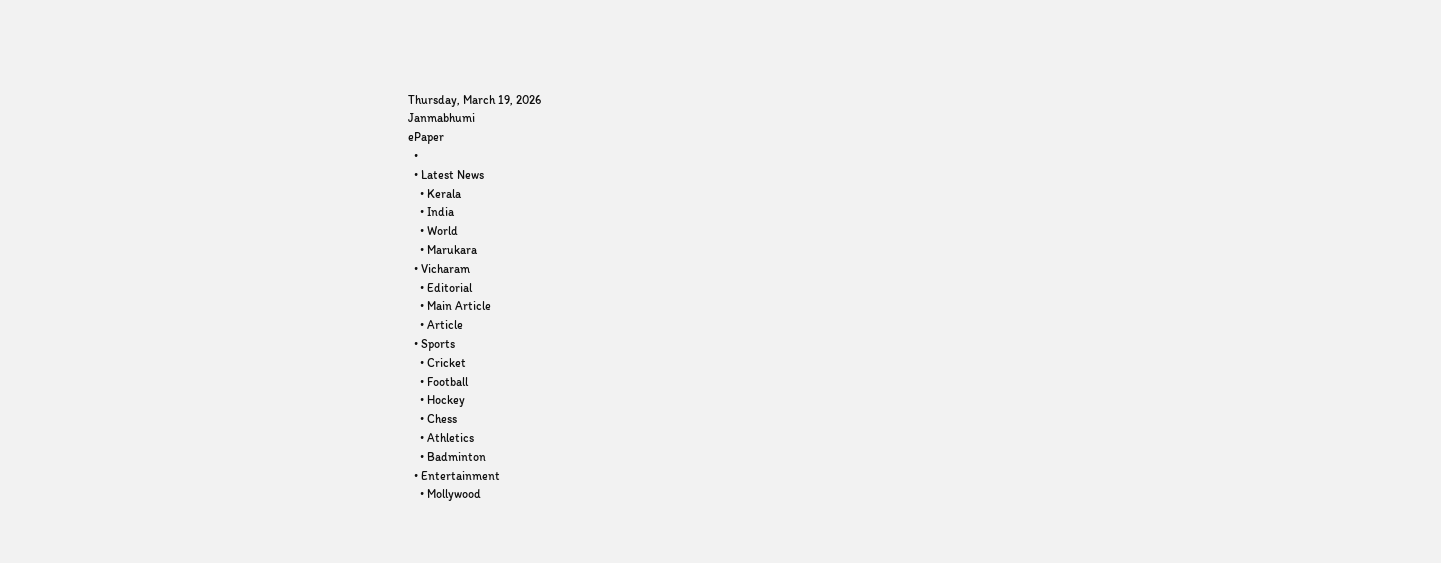Thursday, March 19, 2026
Janmabhumi
ePaper
  •
  • Latest News
    • Kerala
    • India
    • World
    • Marukara
  • Vicharam
    • Editorial
    • Main Article
    • Article
  • Sports
    • Cricket
    • Football
    • Hockey
    • Chess
    • Athletics
    • Badminton
  • Entertainment
    • Mollywood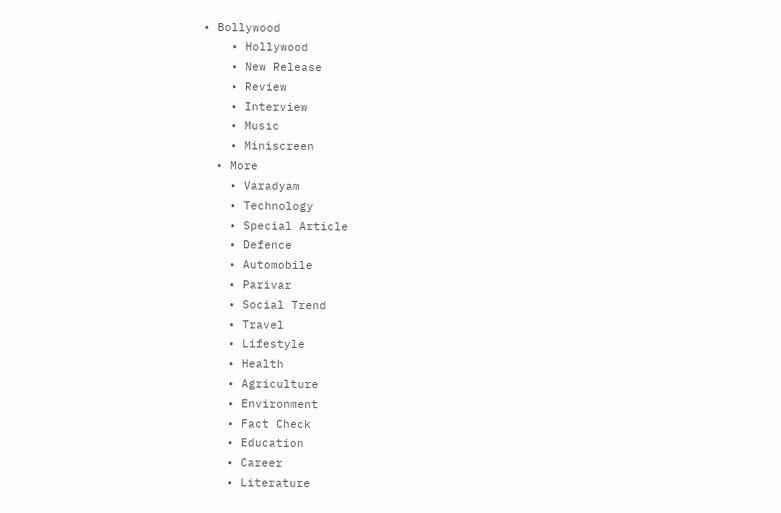• Bollywood
    • Hollywood
    • New Release
    • Review
    • Interview
    • Music
    • Miniscreen
  • More
    • Varadyam
    • Technology
    • Special Article
    • Defence
    • Automobile
    • Parivar
    • Social Trend
    • Travel
    • Lifestyle
    • Health
    • Agriculture
    • Environment
    • Fact Check
    • Education
    • Career
    • Literature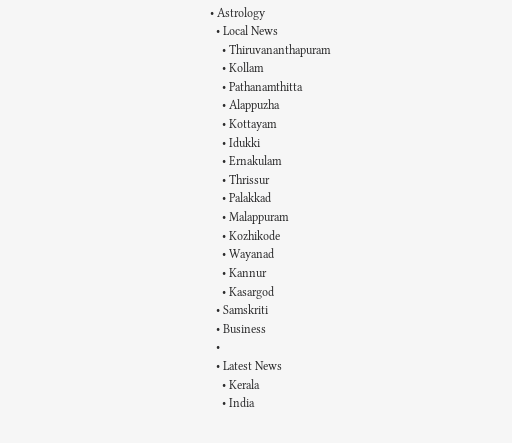• Astrology
  • Local News
    • Thiruvananthapuram
    • Kollam
    • Pathanamthitta
    • Alappuzha
    • Kottayam
    • Idukki
    • Ernakulam
    • Thrissur
    • Palakkad
    • Malappuram
    • Kozhikode
    • Wayanad
    • Kannur
    • Kasargod
  • Samskriti
  • Business
  •
  • Latest News
    • Kerala
    • India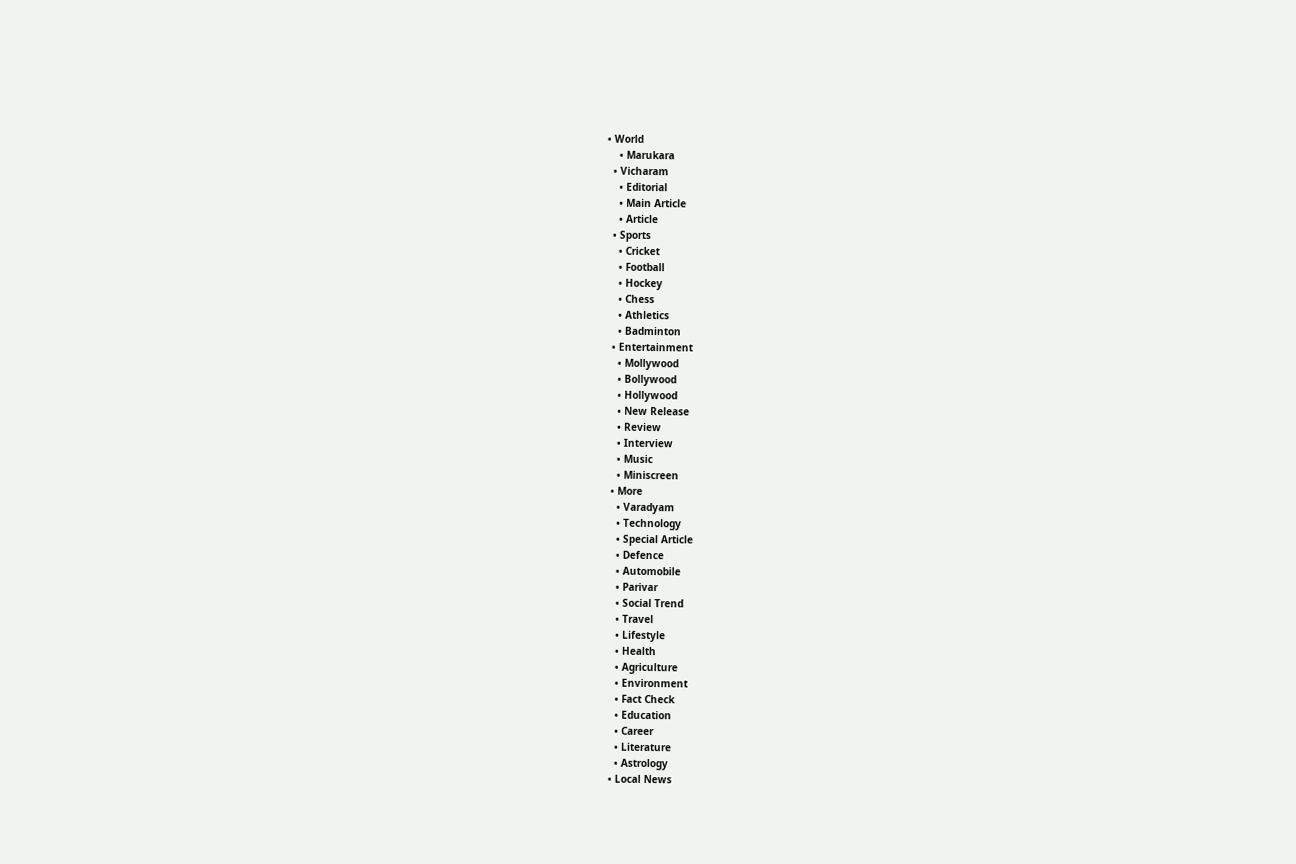• World
    • Marukara
  • Vicharam
    • Editorial
    • Main Article
    • Article
  • Sports
    • Cricket
    • Football
    • Hockey
    • Chess
    • Athletics
    • Badminton
  • Entertainment
    • Mollywood
    • Bollywood
    • Hollywood
    • New Release
    • Review
    • Interview
    • Music
    • Miniscreen
  • More
    • Varadyam
    • Technology
    • Special Article
    • Defence
    • Automobile
    • Parivar
    • Social Trend
    • Travel
    • Lifestyle
    • Health
    • Agriculture
    • Environment
    • Fact Check
    • Education
    • Career
    • Literature
    • Astrology
  • Local News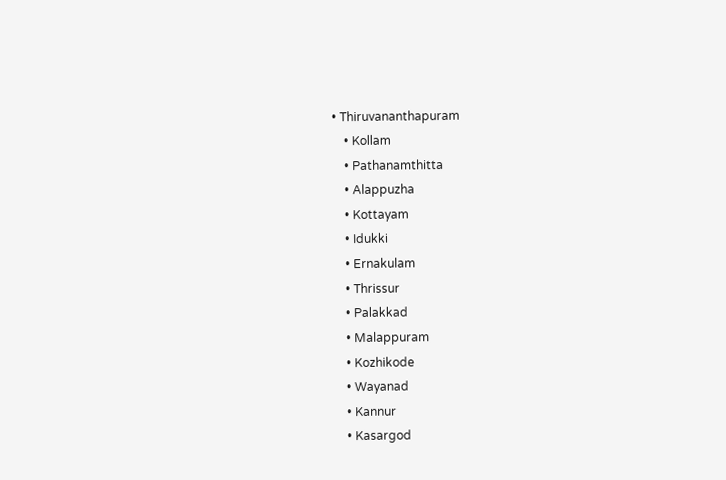• Thiruvananthapuram
    • Kollam
    • Pathanamthitta
    • Alappuzha
    • Kottayam
    • Idukki
    • Ernakulam
    • Thrissur
    • Palakkad
    • Malappuram
    • Kozhikode
    • Wayanad
    • Kannur
    • Kasargod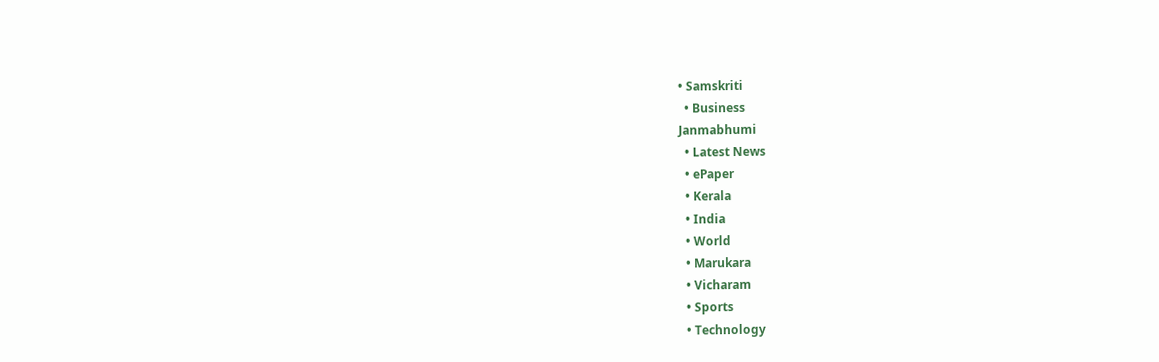• Samskriti
  • Business
Janmabhumi
  • Latest News
  • ePaper
  • Kerala
  • India
  • World
  • Marukara
  • Vicharam
  • Sports
  • Technology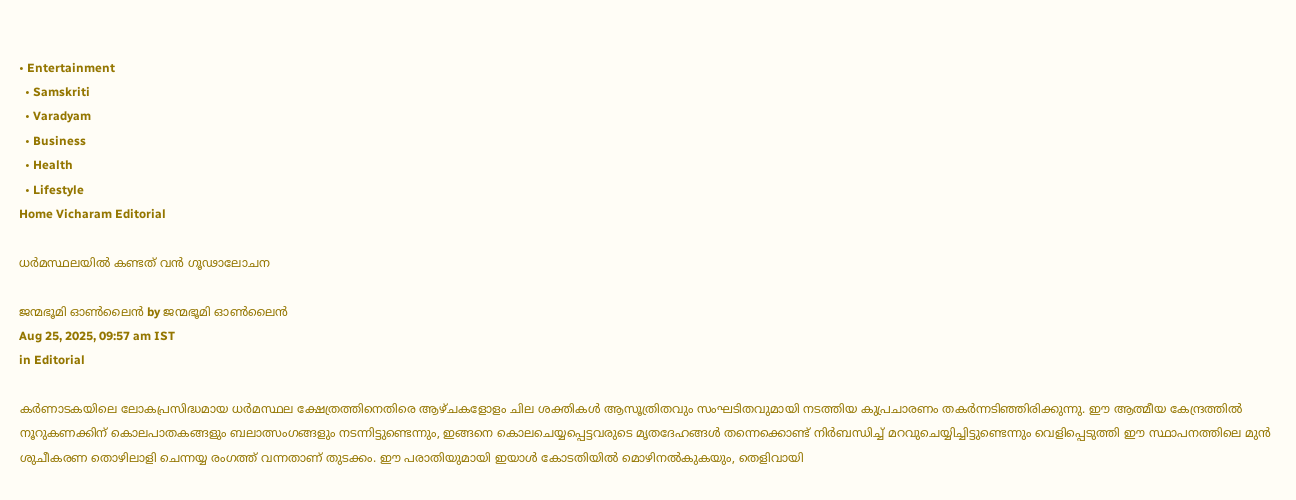• Entertainment
  • Samskriti
  • Varadyam
  • Business
  • Health
  • Lifestyle
Home Vicharam Editorial

ധര്‍മസ്ഥലയില്‍ കണ്ടത് വന്‍ ഗൂഢാലോചന

ജന്മഭൂമി ഓണ്‍ലൈന്‍ by ജന്മഭൂമി ഓണ്‍ലൈന്‍
Aug 25, 2025, 09:57 am IST
in Editorial

കര്‍ണാടകയിലെ ലോകപ്രസിദ്ധമായ ധര്‍മസ്ഥല ക്ഷേത്രത്തിനെതിരെ ആഴ്ചകളോളം ചില ശക്തികള്‍ ആസൂത്രിതവും സംഘടിതവുമായി നടത്തിയ കുപ്രചാരണം തകര്‍ന്നടിഞ്ഞിരിക്കുന്നു. ഈ ആത്മീയ കേന്ദ്രത്തില്‍ നൂറുകണക്കിന് കൊലപാതകങ്ങളും ബലാത്സംഗങ്ങളും നടന്നിട്ടുണ്ടെന്നും, ഇങ്ങനെ കൊലചെയ്യപ്പെട്ടവരുടെ മൃതദേഹങ്ങള്‍ തന്നെക്കൊണ്ട് നിര്‍ബന്ധിച്ച് മറവുചെയ്യിച്ചിട്ടുണ്ടെന്നും വെളിപ്പെടുത്തി ഈ സ്ഥാപനത്തിലെ മുന്‍ ശുചീകരണ തൊഴിലാളി ചെന്നയ്യ രംഗത്ത് വന്നതാണ് തുടക്കം. ഈ പരാതിയുമായി ഇയാള്‍ കോടതിയില്‍ മൊഴിനല്‍കുകയും, തെളിവായി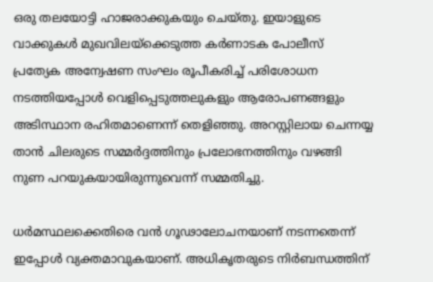ഒരു തലയോട്ടി ഹാജരാക്കുകയും ചെയ്തു. ഇയാളുടെ വാക്കുകള്‍ മുഖവിലയ്‌ക്കെടുത്ത കര്‍ണാടക പോലീസ് പ്രത്യേക അന്വേഷണ സംഘം രൂപീകരിച്ച് പരിശോധന നടത്തിയപ്പോള്‍ വെളിപ്പെടുത്തലുകളും ആരോപണങ്ങളും അടിസ്ഥാന രഹിതമാണെന്ന് തെളിഞ്ഞു. അറസ്റ്റിലായ ചെന്നയ്യ താന്‍ ചിലരുടെ സമ്മര്‍ദ്ദത്തിനും പ്രലോഭനത്തിനും വഴങ്ങി നുണ പറയുകയായിരുന്നുവെന്ന് സമ്മതിച്ചു.

ധര്‍മസ്ഥലക്കെതിരെ വന്‍ ഗൂഢാലോചനയാണ് നടന്നതെന്ന് ഇപ്പോള്‍ വ്യക്തമാവുകയാണ്. അധികൃതരുടെ നിര്‍ബന്ധത്തിന്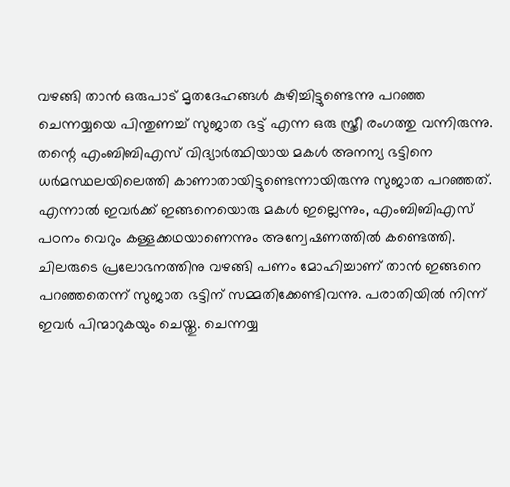വഴങ്ങി താന്‍ ഒരുപാട് മൃതദേഹങ്ങള്‍ കുഴിച്ചിട്ടുണ്ടെന്നു പറഞ്ഞ ചെന്നയ്യയെ പിന്തുണച്ച് സുജാത ഭട്ട് എന്ന ഒരു സ്ത്രീ രംഗത്തു വന്നിരുന്നു. തന്റെ എംബിബിഎസ് വിദ്യാര്‍ത്ഥിയായ മകള്‍ അനന്യ ഭട്ടിനെ ധര്‍മസ്ഥലയിലെത്തി കാണാതായിട്ടുണ്ടെന്നായിരുന്നു സുജാത പറഞ്ഞത്. എന്നാല്‍ ഇവര്‍ക്ക് ഇങ്ങനെയൊരു മകള്‍ ഇല്ലെന്നും, എംബിബിഎസ് പഠനം വെറും കള്ളക്കഥയാണെന്നും അന്വേഷണത്തില്‍ കണ്ടെത്തി. ചിലരുടെ പ്രലോഭനത്തിനു വഴങ്ങി പണം മോഹിച്ചാണ് താന്‍ ഇങ്ങനെ പറഞ്ഞതെന്ന് സുജാത ഭട്ടിന് സമ്മതിക്കേണ്ടിവന്നു. പരാതിയില്‍ നിന്ന് ഇവര്‍ പിന്മാറുകയും ചെയ്തു. ചെന്നയ്യ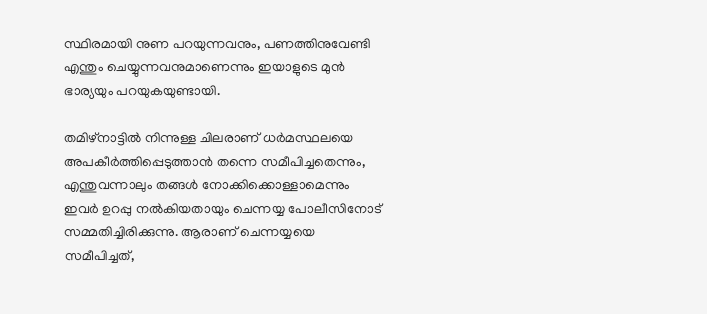സ്ഥിരമായി നുണ പറയുന്നവനും, പണത്തിനുവേണ്ടി എന്തും ചെയ്യുന്നവനുമാണെന്നും ഇയാളുടെ മുന്‍ ഭാര്യയും പറയുകയുണ്ടായി.

തമിഴ്നാട്ടില്‍ നിന്നുള്ള ചിലരാണ് ധര്‍മസ്ഥലയെ അപകീര്‍ത്തിപ്പെടുത്താന്‍ തന്നെ സമീപിച്ചതെന്നും, എന്തുവന്നാലും തങ്ങള്‍ നോക്കിക്കൊള്ളാമെന്നും ഇവര്‍ ഉറപ്പു നല്‍കിയതായും ചെന്നയ്യ പോലീസിനോട് സമ്മതിച്ചിരിക്കുന്നു. ആരാണ് ചെന്നയ്യയെ സമീപിച്ചത്,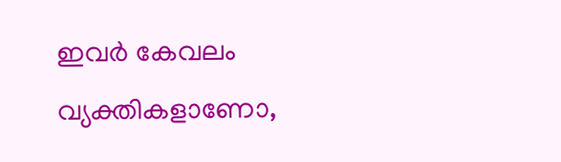ഇവര്‍ കേവലം വ്യക്തികളാണോ,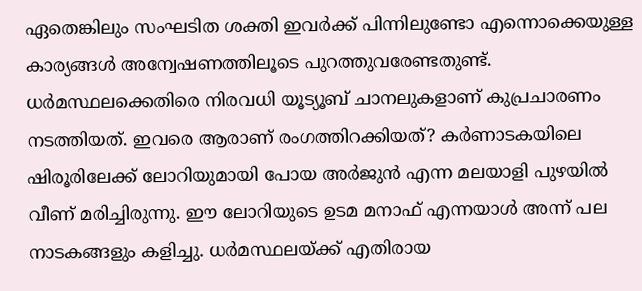ഏതെങ്കിലും സംഘടിത ശക്തി ഇവര്‍ക്ക് പിന്നിലുണ്ടോ എന്നൊക്കെയുള്ള കാര്യങ്ങള്‍ അന്വേഷണത്തിലൂടെ പുറത്തുവരേണ്ടതുണ്ട്. ധര്‍മസ്ഥലക്കെതിരെ നിരവധി യൂട്യൂബ് ചാനലുകളാണ് കുപ്രചാരണം നടത്തിയത്. ഇവരെ ആരാണ് രംഗത്തിറക്കിയത്? കര്‍ണാടകയിലെ ഷിരൂരിലേക്ക് ലോറിയുമായി പോയ അര്‍ജുന്‍ എന്ന മലയാളി പുഴയില്‍ വീണ് മരിച്ചിരുന്നു. ഈ ലോറിയുടെ ഉടമ മനാഫ് എന്നയാള്‍ അന്ന് പല നാടകങ്ങളും കളിച്ചു. ധര്‍മസ്ഥലയ്‌ക്ക് എതിരായ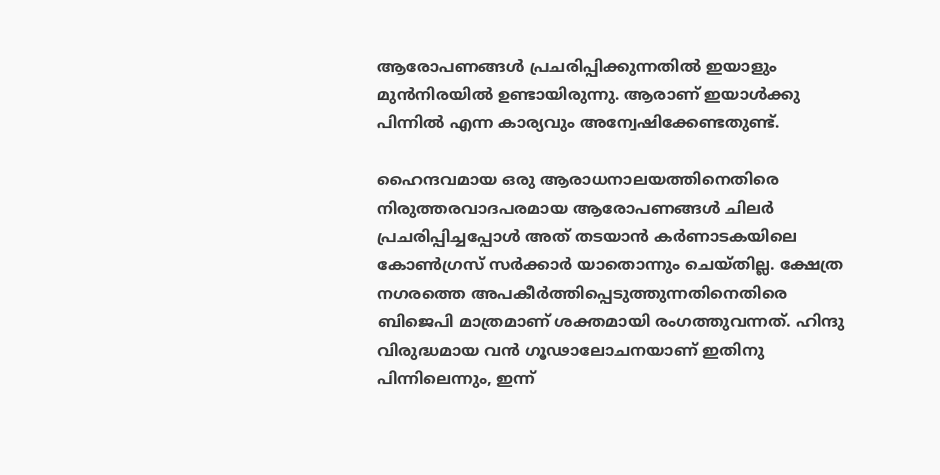ആരോപണങ്ങള്‍ പ്രചരിപ്പിക്കുന്നതില്‍ ഇയാളും മുന്‍നിരയില്‍ ഉണ്ടായിരുന്നു. ആരാണ് ഇയാള്‍ക്കു പിന്നില്‍ എന്ന കാര്യവും അന്വേഷിക്കേണ്ടതുണ്ട്.

ഹൈന്ദവമായ ഒരു ആരാധനാലയത്തിനെതിരെ നിരുത്തരവാദപരമായ ആരോപണങ്ങള്‍ ചിലര്‍ പ്രചരിപ്പിച്ചപ്പോള്‍ അത് തടയാന്‍ കര്‍ണാടകയിലെ കോണ്‍ഗ്രസ് സര്‍ക്കാര്‍ യാതൊന്നും ചെയ്തില്ല. ക്ഷേത്ര നഗരത്തെ അപകീര്‍ത്തിപ്പെടുത്തുന്നതിനെതിരെ ബിജെപി മാത്രമാണ് ശക്തമായി രംഗത്തുവന്നത്. ഹിന്ദു വിരുദ്ധമായ വന്‍ ഗൂഢാലോചനയാണ് ഇതിനു പിന്നിലെന്നും, ഇന്ന്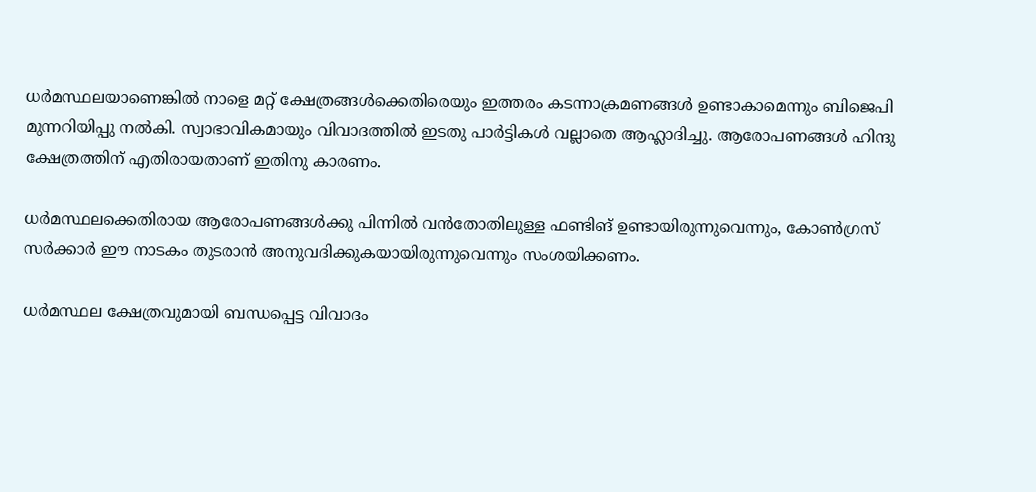ധര്‍മസ്ഥലയാണെങ്കില്‍ നാളെ മറ്റ് ക്ഷേത്രങ്ങള്‍ക്കെതിരെയും ഇത്തരം കടന്നാക്രമണങ്ങള്‍ ഉണ്ടാകാമെന്നും ബിജെപി മുന്നറിയിപ്പു നല്‍കി. സ്വാഭാവികമായും വിവാദത്തില്‍ ഇടതു പാര്‍ട്ടികള്‍ വല്ലാതെ ആഹ്ലാദിച്ചു. ആരോപണങ്ങള്‍ ഹിന്ദു ക്ഷേത്രത്തിന് എതിരായതാണ് ഇതിനു കാരണം.

ധര്‍മസ്ഥലക്കെതിരായ ആരോപണങ്ങള്‍ക്കു പിന്നില്‍ വന്‍തോതിലുള്ള ഫണ്ടിങ് ഉണ്ടായിരുന്നുവെന്നും, കോണ്‍ഗ്രസ് സര്‍ക്കാര്‍ ഈ നാടകം തുടരാന്‍ അനുവദിക്കുകയായിരുന്നുവെന്നും സംശയിക്കണം.

ധര്‍മസ്ഥല ക്ഷേത്രവുമായി ബന്ധപ്പെട്ട വിവാദം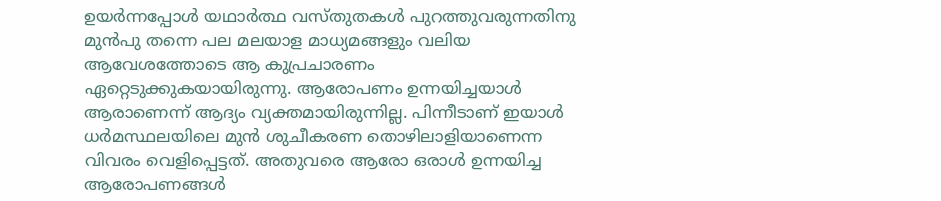ഉയര്‍ന്നപ്പോള്‍ യഥാര്‍ത്ഥ വസ്തുതകള്‍ പുറത്തുവരുന്നതിനു മുന്‍പു തന്നെ പല മലയാള മാധ്യമങ്ങളും വലിയ ആവേശത്തോടെ ആ കുപ്രചാരണം ഏറ്റെടുക്കുകയായിരുന്നു. ആരോപണം ഉന്നയിച്ചയാള്‍ ആരാണെന്ന് ആദ്യം വ്യക്തമായിരുന്നില്ല. പിന്നീടാണ് ഇയാള്‍ ധര്‍മസ്ഥലയിലെ മുന്‍ ശുചീകരണ തൊഴിലാളിയാണെന്ന വിവരം വെളിപ്പെട്ടത്. അതുവരെ ആരോ ഒരാള്‍ ഉന്നയിച്ച ആരോപണങ്ങള്‍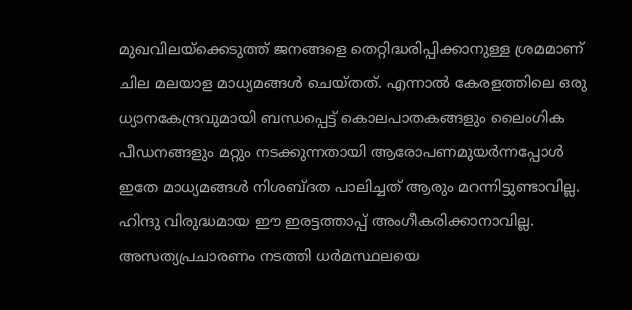മുഖവിലയ്‌ക്കെടുത്ത് ജനങ്ങളെ തെറ്റിദ്ധരിപ്പിക്കാനുള്ള ശ്രമമാണ് ചില മലയാള മാധ്യമങ്ങള്‍ ചെയ്തത്. എന്നാല്‍ കേരളത്തിലെ ഒരു ധ്യാനകേന്ദ്രവുമായി ബന്ധപ്പെട്ട് കൊലപാതകങ്ങളും ലൈംഗിക പീഡനങ്ങളും മറ്റും നടക്കുന്നതായി ആരോപണമുയര്‍ന്നപ്പോള്‍ ഇതേ മാധ്യമങ്ങള്‍ നിശബ്ദത പാലിച്ചത് ആരും മറന്നിട്ടുണ്ടാവില്ല. ഹിന്ദു വിരുദ്ധമായ ഈ ഇരട്ടത്താപ്പ് അംഗീകരിക്കാനാവില്ല. അസത്യപ്രചാരണം നടത്തി ധര്‍മസ്ഥലയെ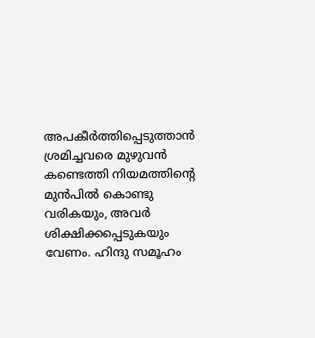അപകീര്‍ത്തിപ്പെടുത്താന്‍ ശ്രമിച്ചവരെ മുഴുവന്‍ കണ്ടെത്തി നിയമത്തിന്റെ മുന്‍പില്‍ കൊണ്ടു വരികയും, അവര്‍ ശിക്ഷിക്കപ്പെടുകയും വേണം. ഹിന്ദു സമൂഹം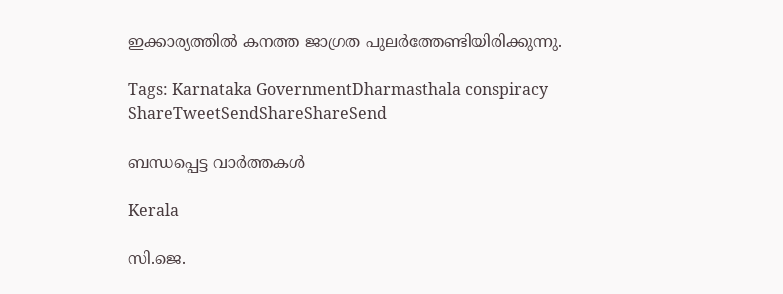ഇക്കാര്യത്തില്‍ കനത്ത ജാഗ്രത പുലര്‍ത്തേണ്ടിയിരിക്കുന്നു.

Tags: Karnataka GovernmentDharmasthala conspiracy
ShareTweetSendShareShareSend

ബന്ധപ്പെട്ട വാര്‍ത്തകള്‍

Kerala

സി.ജെ.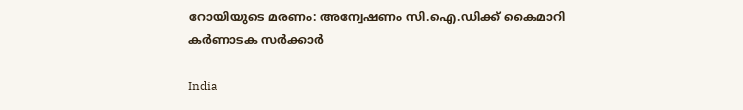റോയിയുടെ മരണം: അന്വേഷണം സി.ഐ.ഡിക്ക് കൈമാറി കർണാടക സർക്കാർ

India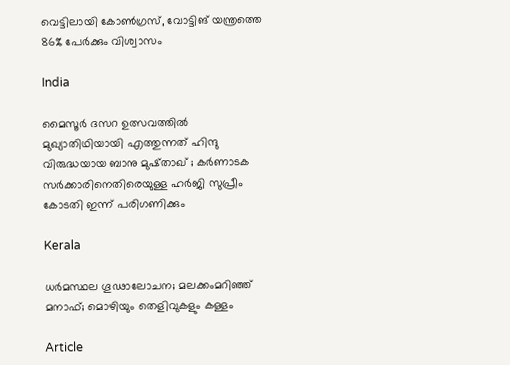വെട്ടിലായി കോണ്‍ഗ്രസ്, വോട്ടിങ് യന്ത്രത്തെ 86% പേര്‍ക്കും വിശ്വാസം

India

മൈസൂർ ദസറ ഉത്സവത്തിൽ മുഖ്യാതിഥിയായി എത്തുന്നത് ഹിന്ദു വിരുദ്ധയായ ബാനു മുഷ്താഖ് ; കർണാടക സർക്കാരിനെതിരെയുള്ള ഹർജി സുപ്രീം കോടതി ഇന്ന് പരിഗണിക്കും

Kerala

ധര്‍മസ്ഥല ഗൂഢാലോചന; മലക്കംമറിഞ്ഞ് മനാഫ്; മൊഴിയും തെളിവുകളും കള്ളം

Article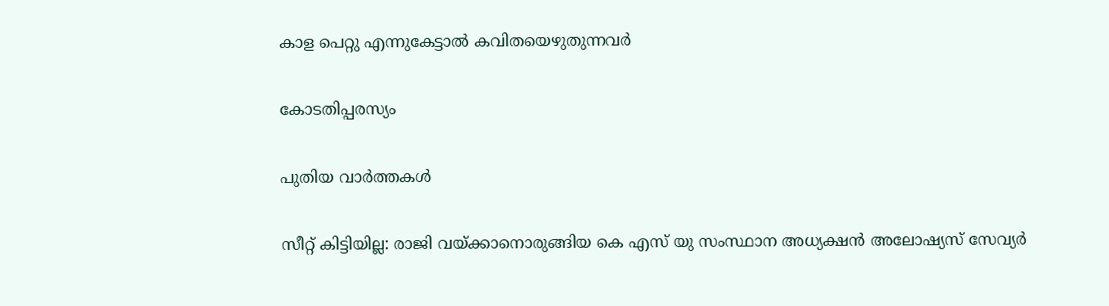കാള പെറ്റു എന്നുകേട്ടാല്‍ കവിതയെഴുതുന്നവര്‍

കോടതിപ്പരസ്യം

പുതിയ വാര്‍ത്തകള്‍

സീറ്റ് കിട്ടിയില്ല: രാജി വയ്‌ക്കാനൊരുങ്ങിയ കെ എസ് യു സംസ്ഥാന അധ്യക്ഷന്‍ അലോഷ്യസ് സേവ്യര്‍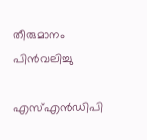തീരുമാനം പിന്‍വലിച്ചു

എസ്എന്‍ഡിപി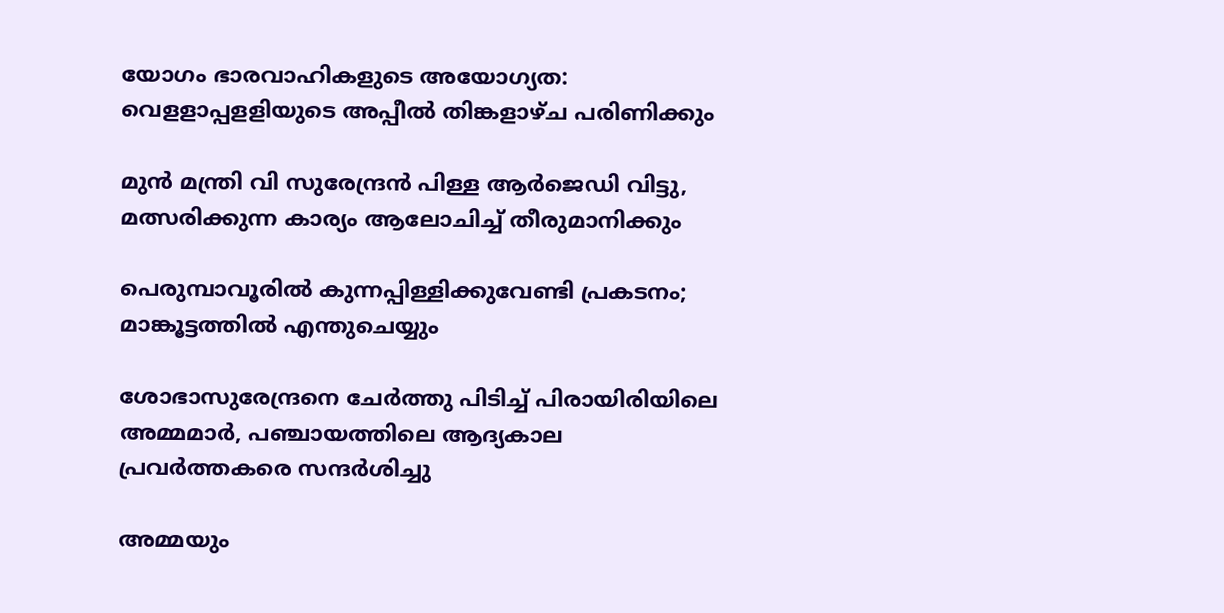യോഗം ഭാരവാഹികളുടെ അയോഗ്യത: വെളളാപ്പളളിയുടെ അപ്പീല്‍ തിങ്കളാഴ്ച പരിണിക്കും

മുന്‍ മന്ത്രി വി സുരേന്ദ്രന്‍ പിള്ള ആര്‍ജെഡി വിട്ടു, മത്സരിക്കുന്ന കാര്യം ആലോചിച്ച് തീരുമാനിക്കും

പെരുമ്പാവൂരിൽ കുന്നപ്പിള്ളിക്കുവേണ്ടി പ്രകടനം; മാങ്കൂട്ടത്തിൽ എന്തുചെയ്യും

ശോഭാസുരേന്ദ്രനെ ചേര്‍ത്തു പിടിച്ച് പിരായിരിയിലെ അമ്മമാര്‍, പഞ്ചായത്തിലെ ആദ്യകാല പ്രവര്‍ത്തകരെ സന്ദര്‍ശിച്ചു

അമ്മയും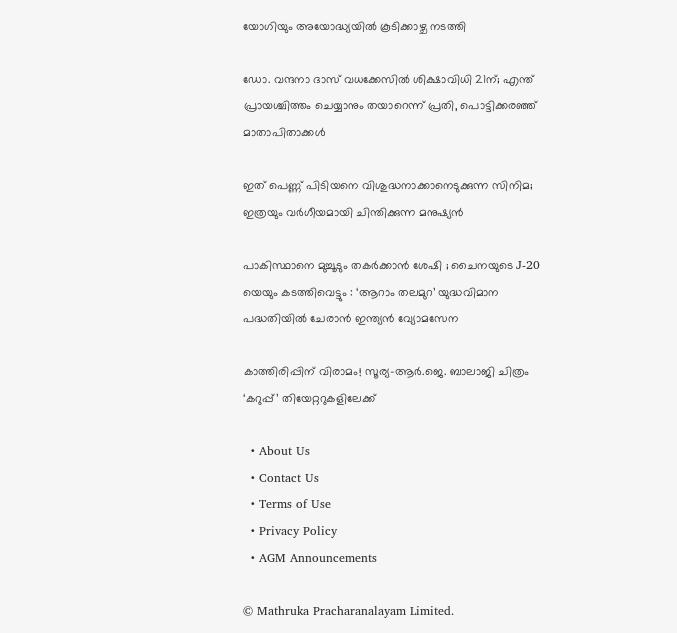യോഗിയും അയോദ്ധ്യയിൽ കൂടിക്കാഴ്ച നടത്തി

ഡോ. വന്ദനാ ദാസ് വധക്കേസിൽ ശിക്ഷാവിധി 21ന്; എന്ത് പ്രായശ്ചിത്തം ചെയ്യാനും തയാറെന്ന് പ്രതി, പൊട്ടിക്കരഞ്ഞ് മാതാപിതാക്കൾ

ഇത് പെണ്ണ് പിടിയനെ വിശുദ്ധനാക്കാനെടുക്കുന്ന സിനിമ; ഇത്രയും വർഗീയമായി ചിന്തിക്കുന്ന മനുഷ്യൻ

പാകിസ്ഥാനെ മുച്ചൂടും തകർക്കാൻ ശേഷി ; ചൈനയുടെ J-20 യെയും കടത്തിവെട്ടും : ‘ആറാം തലമുറ’ യുദ്ധവിമാന പദ്ധതിയിൽ ചേരാൻ ഇന്ത്യൻ വ്യോമസേന

കാത്തിരിപ്പിന് വിരാമം! സൂര്യ–ആർ.ജെ. ബാലാജി ചിത്രം ‘കറുപ്പ്’ തിയേറ്ററുകളിലേക്ക്

  • About Us
  • Contact Us
  • Terms of Use
  • Privacy Policy
  • AGM Announcements

© Mathruka Pracharanalayam Limited.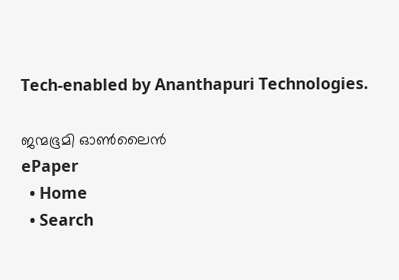Tech-enabled by Ananthapuri Technologies.

ജന്മഭൂമി ഓണ്‍ലൈന്‍
ePaper
  • Home
  • Search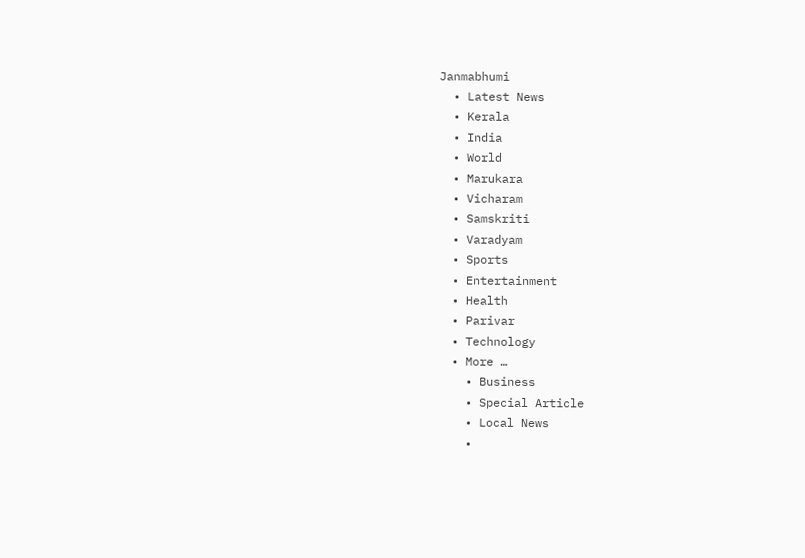Janmabhumi
  • Latest News
  • Kerala
  • India
  • World
  • Marukara
  • Vicharam
  • Samskriti
  • Varadyam
  • Sports
  • Entertainment
  • Health
  • Parivar
  • Technology
  • More …
    • Business
    • Special Article
    • Local News
    •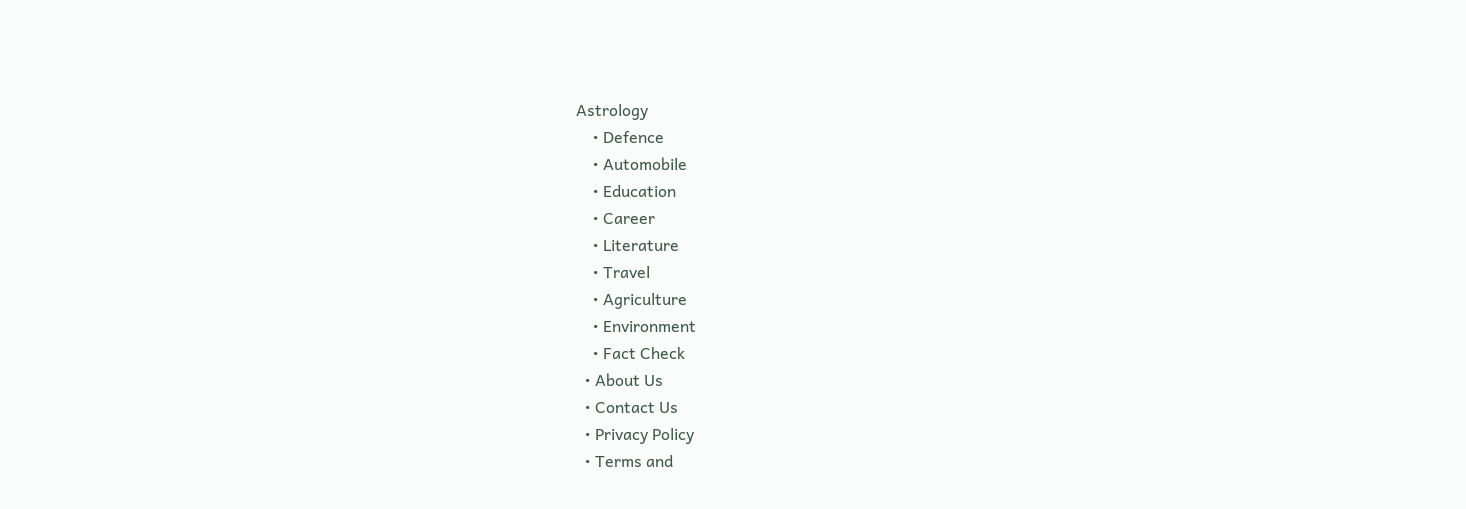Astrology
    • Defence
    • Automobile
    • Education
    • Career
    • Literature
    • Travel
    • Agriculture
    • Environment
    • Fact Check
  • About Us
  • Contact Us
  • Privacy Policy
  • Terms and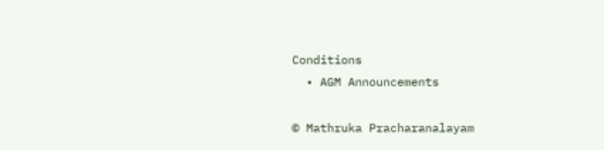Conditions
  • AGM Announcements

© Mathruka Pracharanalayam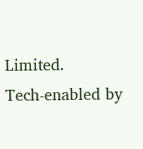Limited.
Tech-enabled by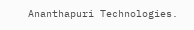Ananthapuri Technologies.